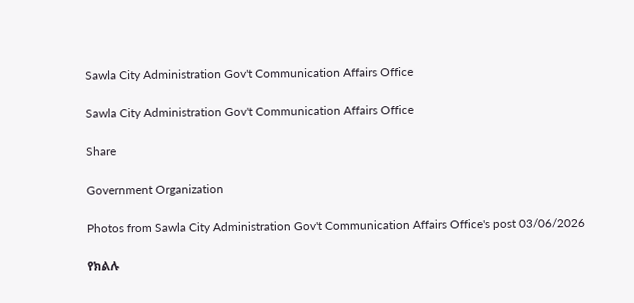Sawla City Administration Gov't Communication Affairs Office

Sawla City Administration Gov't Communication Affairs Office

Share

Government Organization

Photos from Sawla City Administration Gov't Communication Affairs Office's post 03/06/2026

የክልሉ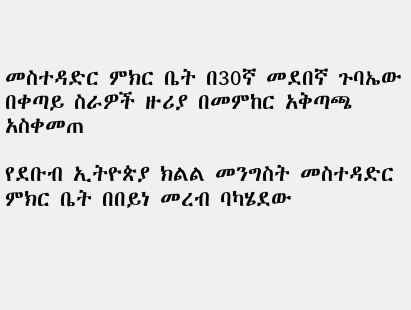መስተዳድር ምክር ቤት በ30ኛ መደበኛ ጉባኤው በቀጣይ ስራዎች ዙሪያ በመምከር አቅጣጫ አስቀመጠ

የደቡብ ኢትዮጵያ ክልል መንግስት መስተዳድር ምክር ቤት በበይነ መረብ ባካሄደው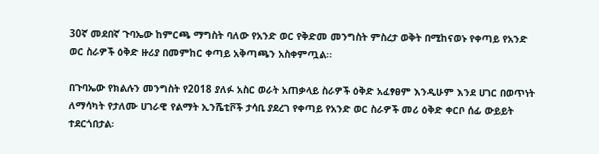30ኛ መደበኛ ጉባኤው ከምርጫ ማግስት ባለው የአንድ ወር የቅድመ መንግስት ምስረታ ወቅት በሚከናወኑ የቀጣይ የአንድ ወር ስራዎች ዕቅድ ዙሪያ በመምከር ቀጣይ አቅጣጫን አስቀምጧል፡፡

በጉባኤው የክልሉን መንግስት የ2018 ያለፉ አስር ወራት አጠቃላይ ስራዎች ዕቅድ አፈፃፀም እንዲሁም እንደ ሀገር በወጥነት ለማሳካት የታለሙ ሀገራዊ የልማት ኢንሼቲቮች ታሳቢ ያደረገ የቀጣይ የአንድ ወር ስራዎች መሪ ዕቅድ ቀርቦ ሰፊ ውይይት ተደርጎበታል፡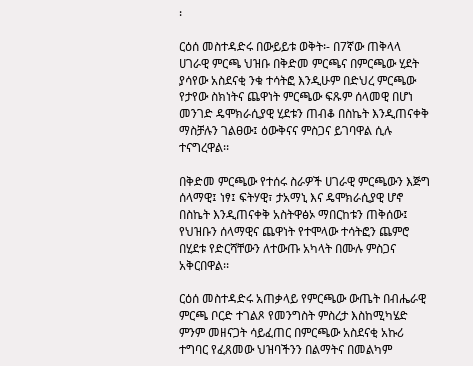፡

ርዕሰ መስተዳድሩ በውይይቱ ወቅት፡- በ7ኛው ጠቅላላ ሀገራዊ ምርጫ ህዝቡ በቅድመ ምርጫና በምርጫው ሂደት ያሳየው አስደናቂ ንቁ ተሳትፎ እንዲሁም በድህረ ምርጫው የታየው ስክነትና ጨዋነት ምርጫው ፍጹም ሰላመዊ በሆነ መንገድ ዴሞክራሲያዊ ሂደቱን ጠብቆ በስኬት እንዲጠናቀቅ ማስቻሉን ገልፀው፤ ዕውቅናና ምስጋና ይገባዋል ሲሉ ተናግረዋል፡፡

በቅድመ ምርጫው የተሰሩ ስራዎች ሀገራዊ ምርጫውን እጅግ ሰላማዊ፤ ነፃ፤ ፍትሃዊ፣ ታአማኒ እና ዴሞክራሲያዊ ሆኖ በስኬት እንዲጠናቀቅ አስትዋፅኦ ማበርከቱን ጠቅሰው፤ የህዝቡን ሰላማዊና ጨዋነት የተሞላው ተሳትፎን ጨምሮ በሂደቱ የድርሻቸውን ለተውጡ አካላት በሙሉ ምስጋና አቅርበዋል፡፡

ርዕሰ መስተዳድሩ አጠቃላይ የምርጫው ውጤት በብሔራዊ ምርጫ ቦርድ ተገልጾ የመንግስት ምስረታ እስከሚካሄድ ምንም መዘናጋት ሳይፈጠር በምርጫው አስደናቂ አኩሪ ተግባር የፈጸመው ህዝባችንን በልማትና በመልካም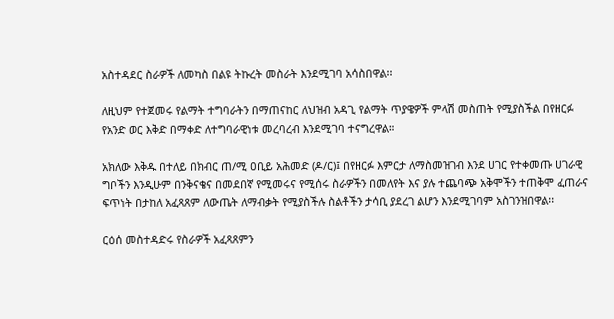አስተዳደር ስራዎች ለመካስ በልዩ ትኩረት መስራት እንደሚገባ አሳስበዋል፡፡

ለዚህም የተጀመሩ የልማት ተግባራትን በማጠናከር ለህዝብ አዳጊ የልማት ጥያዌዎች ምላሽ መስጠት የሚያስችል በየዘርፉ የአንድ ወር እቅድ በማቀድ ለተግባራዊነቱ መረባረብ እንደሚገባ ተናግረዋል።

አክለው እቅዱ በተለይ በክብር ጠ/ሚ ዐቢይ አሕመድ (ዶ/ር)፤ በየዘርፉ እምርታ ለማስመዝገብ እንደ ሀገር የተቀመጡ ሀገራዊ ግቦችን እንዲሁም በንቅናቄና በመደበኛ የሚመሩና የሚሰሩ ስራዎችን በመለየት እና ያሉ ተጨባጭ አቅሞችን ተጠቅሞ ፈጠራና ፍጥነት በታከለ አፈጻጸም ለውጤት ለማብቃት የሚያስችሉ ስልቶችን ታሳቢ ያደረገ ልሆን እንደሚገባም አስገንዝበዋል፡፡

ርዕሰ መስተዳድሩ የስራዎች አፈጻጸምን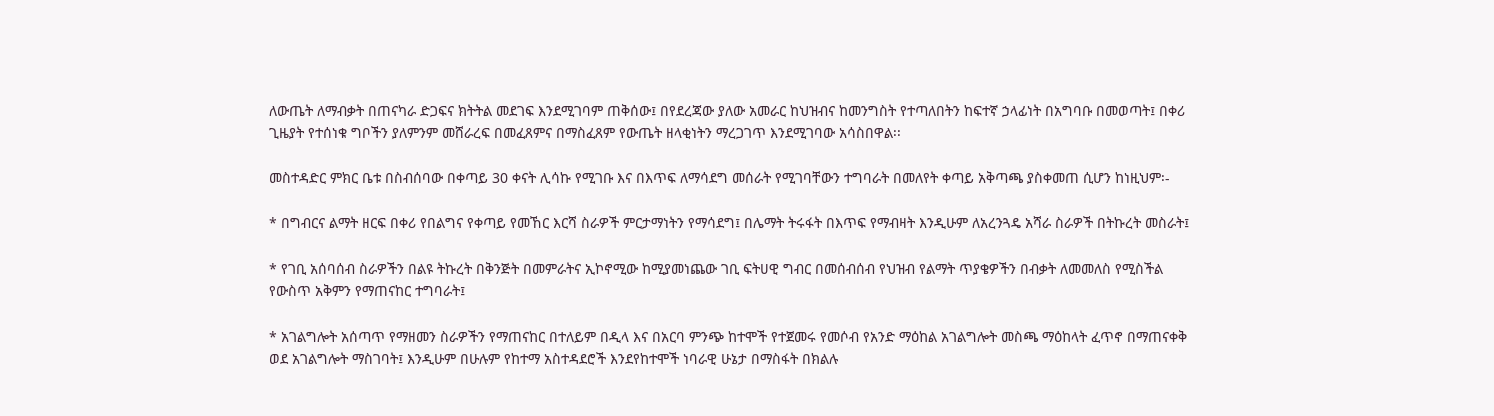ለውጤት ለማብቃት በጠናካራ ድጋፍና ክትትል መደገፍ እንደሚገባም ጠቅሰው፤ በየደረጃው ያለው አመራር ከህዝብና ከመንግስት የተጣለበትን ከፍተኛ ኃላፊነት በአግባቡ በመወጣት፤ በቀሪ ጊዜያት የተሰነቁ ግቦችን ያለምንም መሸራረፍ በመፈጸምና በማስፈጸም የውጤት ዘላቂነትን ማረጋገጥ እንደሚገባው አሳስበዋል፡፡

መስተዳድር ምክር ቤቱ በስብሰባው በቀጣይ 30 ቀናት ሊሳኩ የሚገቡ እና በእጥፍ ለማሳደግ መሰራት የሚገባቸውን ተግባራት በመለየት ቀጣይ አቅጣጫ ያስቀመጠ ሲሆን ከነዚህም፡-

* በግብርና ልማት ዘርፍ በቀሪ የበልግና የቀጣይ የመኸር እርሻ ስራዎች ምርታማነትን የማሳደግ፤ በሌማት ትሩፋት በእጥፍ የማብዛት እንዲሁም ለአረንጓዴ አሻራ ስራዎች በትኩረት መስራት፤

* የገቢ አሰባሰብ ስራዎችን በልዩ ትኩረት በቅንጅት በመምራትና ኢኮኖሚው ከሚያመነጨው ገቢ ፍትሀዊ ግብር በመሰብሰብ የህዝብ የልማት ጥያቄዎችን በብቃት ለመመለስ የሚስችል የውስጥ አቅምን የማጠናከር ተግባራት፤

* አገልግሎት አሰጣጥ የማዘመን ስራዎችን የማጠናከር በተለይም በዲላ እና በአርባ ምንጭ ከተሞች የተጀመሩ የመሶብ የአንድ ማዕከል አገልግሎት መስጫ ማዕከላት ፈጥኖ በማጠናቀቅ ወደ አገልግሎት ማስገባት፤ እንዲሁም በሁሉም የከተማ አስተዳደሮች እንደየከተሞች ነባራዊ ሁኔታ በማስፋት በክልሉ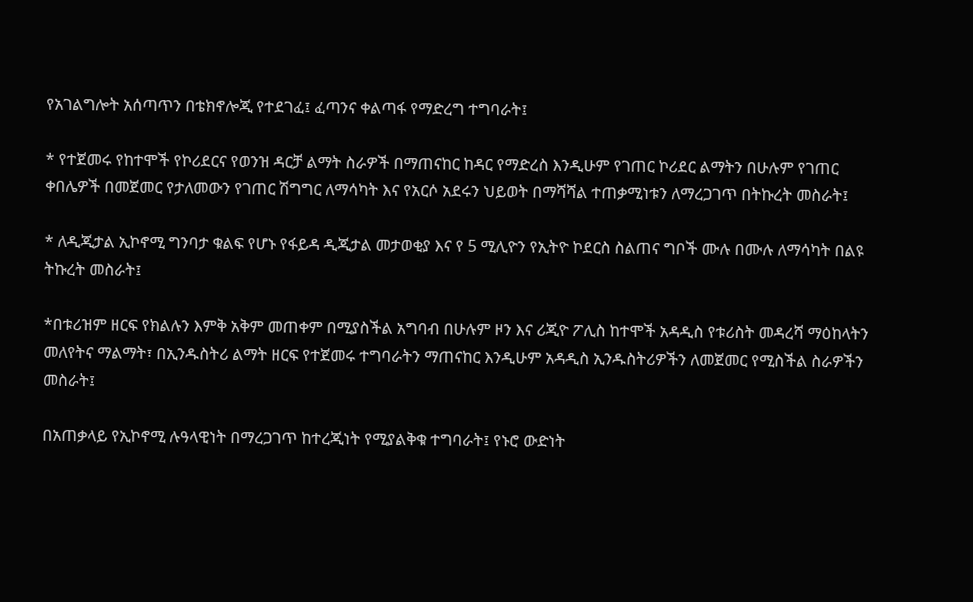የአገልግሎት አሰጣጥን በቴክኖሎጂ የተደገፈ፤ ፈጣንና ቀልጣፋ የማድረግ ተግባራት፤

* የተጀመሩ የከተሞች የኮሪደርና የወንዝ ዳርቻ ልማት ስራዎች በማጠናከር ከዳር የማድረስ እንዲሁም የገጠር ኮሪደር ልማትን በሁሉም የገጠር ቀበሌዎች በመጀመር የታለመውን የገጠር ሽግግር ለማሳካት እና የአርሶ አደሩን ህይወት በማሻሻል ተጠቃሚነቱን ለማረጋገጥ በትኩረት መስራት፤

* ለዲጂታል ኢኮኖሚ ግንባታ ቁልፍ የሆኑ የፋይዳ ዲጂታል መታወቂያ እና የ 5 ሚሊዮን የኢትዮ ኮደርስ ስልጠና ግቦች ሙሉ በሙሉ ለማሳካት በልዩ ትኩረት መስራት፤

*በቱሪዝም ዘርፍ የክልሉን እምቅ አቅም መጠቀም በሚያስችል አግባብ በሁሉም ዞን እና ሪጂዮ ፖሊስ ከተሞች አዳዲስ የቱሪስት መዳረሻ ማዕከላትን መለየትና ማልማት፣ በኢንዱስትሪ ልማት ዘርፍ የተጀመሩ ተግባራትን ማጠናከር እንዲሁም አዳዲስ ኢንዱስትሪዎችን ለመጀመር የሚስችል ስራዎችን መስራት፤

በአጠቃላይ የኢኮኖሚ ሉዓላዊነት በማረጋገጥ ከተረጂነት የሚያልቅቁ ተግባራት፤ የኑሮ ውድነት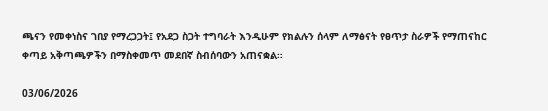ጫናን የመቀነስና ገበያ የማረጋጋት፤ የአደጋ ስጋት ተግባራት እንዲሁም የክልሉን ሰላም ለማፅናት የፀጥታ ስራዎች የማጠናከር ቀጣይ አቅጣጫዎችን በማስቀመጥ መደበኛ ስብሰባውን አጠናቋል።

03/06/2026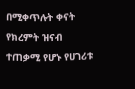በሚቀጥሉት ቀናት የክረምት ዝናብ ተጠቃሚ የሆኑ የሀገሪቱ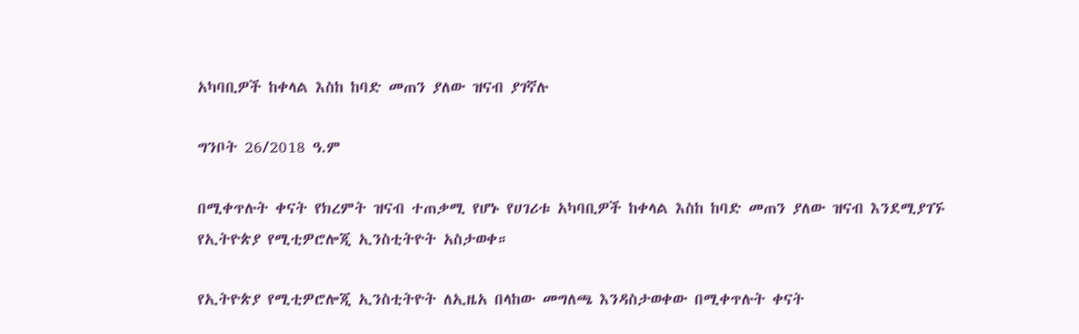አካባቢዎች ከቀላል እስከ ከባድ መጠን ያለው ዝናብ ያገኛሉ

ግንቦት 26/2018 ዓ.ም

በሚቀጥሉት ቀናት የክረምት ዝናብ ተጠቃሚ የሆኑ የሀገሪቱ አካባቢዎች ከቀላል እስከ ከባድ መጠን ያለው ዝናብ እንደሚያገኙ የኢትዮጵያ የሚቲዎሮሎጂ ኢንስቲትዮት አስታወቀ።

የኢትዮጵያ የሚቲዎሮሎጂ ኢንስቲትዮት ለኢዜአ በላከው መግለጫ እንዳስታወቀው በሚቀጥሉት ቀናት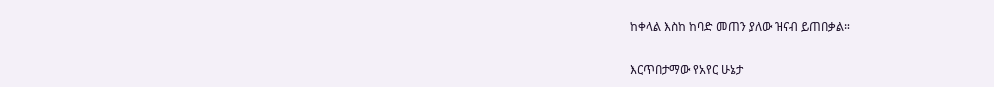ከቀላል እስከ ከባድ መጠን ያለው ዝናብ ይጠበቃል።

እርጥበታማው የአየር ሁኔታ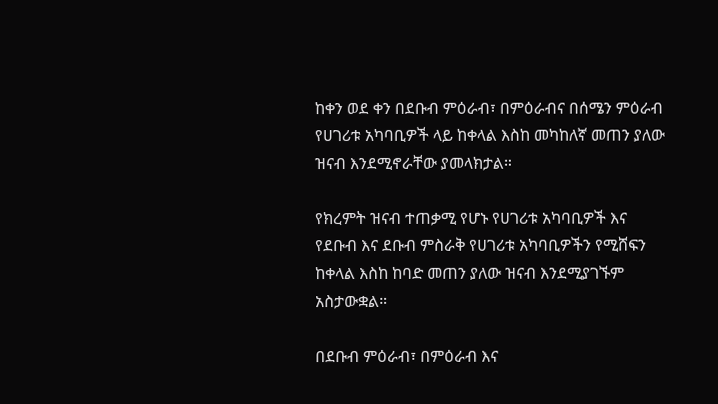ከቀን ወደ ቀን በደቡብ ምዕራብ፣ በምዕራብና በሰሜን ምዕራብ የሀገሪቱ አካባቢዎች ላይ ከቀላል እስከ መካከለኛ መጠን ያለው ዝናብ እንደሚኖራቸው ያመላክታል።

የክረምት ዝናብ ተጠቃሚ የሆኑ የሀገሪቱ አካባቢዎች እና የደቡብ እና ደቡብ ምስራቅ የሀገሪቱ አካባቢዎችን የሚሸፍን ከቀላል እስከ ከባድ መጠን ያለው ዝናብ እንደሚያገኙም አስታውቋል።

በደቡብ ምዕራብ፣ በምዕራብ እና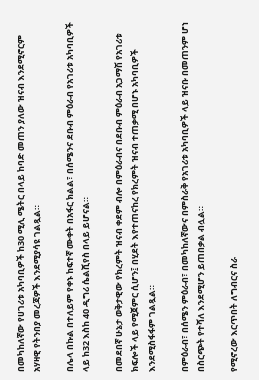በመካከለኛው የሀገሪቱ አካባቢዎች ከ30 ሚሊ ሜትር በላይ ከባድ መጠን ያለው ዝናብ እንደሚኖርም አሃዛዊ የትንበያ መረጃዎች እንደሚያሳዩ ገልጿል።

በሌላ በኩል በተለይም የቀኑ ከፍተኛ ሙቀት በአፋር ክልል፣ በሰሜንና ደቡብ ምዕራብ የአገሪቱ አካባቢዎች ላይ ከ32 እስከ 40 ዲግሪ ሴልሺየስ በላይ ይሆናል።

በመደበኛ ሁኔታ ወቅታዊው የክረምት ዝናብ ቀደም ብሎ በምዕራብና በደቡብ ምዕራብ አጋማሽ የአገሪቱ ክፍሎች ላይ የሚጀምር ሲሆን፤ በሂደት እየተጠናከረ የክረምት ዝናብ ተጠቃሚ በሆኑ አካባቢዎች እንደሚስፋፋም ገልጿል።

በምዕራብ፣ በሰሜን ምዕራብ፣ በመካከለኛውና በምስራቅ የአገሪቱ አካባቢዎች ላይ ዝናቡ በመጠንም ሆነ በስርጭት የተሻለ እንደሚሆን ይጠበቃል ብሏል።

የሚኖረው እርጥበት ለግብርና ስራ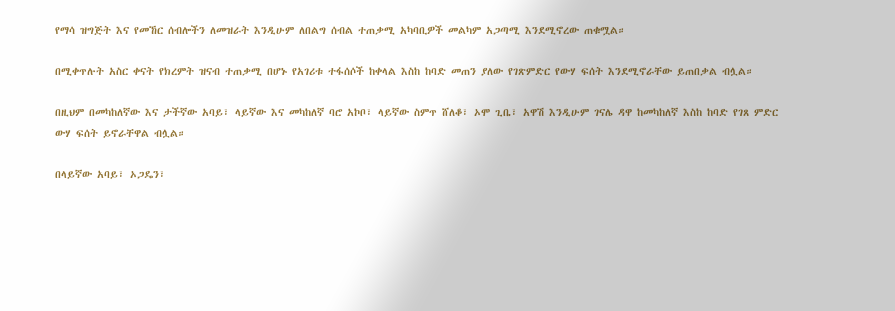የማሳ ዝግጅት እና የመኸር ሰብሎችን ለመዝራት እንዲሁም ለበልግ ሰብል ተጠቃሚ አካባቢዎች መልካም አጋጣሚ እንደሚኖረው ጠቁሟል።

በሚቀጥሉት አስር ቀናት የክረምት ዝናብ ተጠቃሚ በሆኑ የአገሪቱ ተፋሰሶች ከቀላል እስከ ከባድ መጠን ያለው የገጽምድር የውሃ ፍሰት እንደሚኖራቸው ይጠበቃል ብሏል።

በዚህም በመካከለኛው እና ታችኛው አባይ፣ ላይኛው እና መካከለኛ ባሮ አኮቦ፣ ላይኛው ስምጥ ሸለቆ፣ ኦሞ ጊቤ፣ አዋሽ እንዲሁም ገናሌ ዳዋ ከመካከለኛ እስከ ከባድ የገጸ ምድር ውሃ ፍሰት ይኖራቸዋል ብሏል።

በላይኛው አባይ፣ ኦጋዴን፣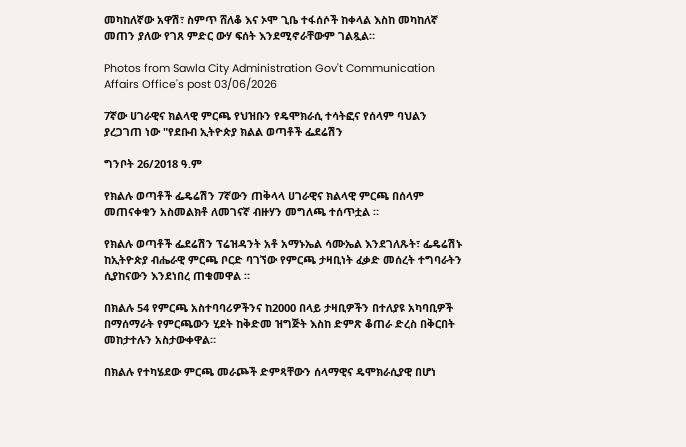መካከለኛው አዋሽ፣ ስምጥ ሸለቆ እና ኦሞ ጊቤ ተፋሰሶች ከቀላል እስከ መካከለኛ መጠን ያለው የገጸ ምድር ውሃ ፍሰት እንደሚኖራቸውም ገልጿል።

Photos from Sawla City Administration Gov't Communication Affairs Office's post 03/06/2026

7ኛው ሀገራዊና ክልላዊ ምርጫ የህዝቡን የዴሞክራሲ ተሳትፎና የሰላም ባህልን ያረጋገጠ ነው "የደቡብ ኢትዮጵያ ክልል ወጣቶች ፌደሬሽን

ግንቦት 26/2018 ዓ.ም

የክልሉ ወጣቶች ፌዴሬሽን 7ኛውን ጠቅላላ ሀገራዊና ክልላዊ ምርጫ በሰላም መጠናቀቁን አስመልክቶ ለመገናኛ ብዙሃን መግለጫ ተሰጥቷል ።

የክልሉ ወጣቶች ፌደሬሽን ፕሬዝዳንት አቶ አማኑኤል ሳሙኤል እንደገለጹት፣ ፌዴሬሽኑ ከኢትዮጵያ ብሔራዊ ምርጫ ቦርድ ባገኘው የምርጫ ታዛቢነት ፈቃድ መሰረት ተግባራትን ሲያከናውን እንደነበረ ጠቁመዋል ።

በክልሉ 54 የምርጫ አስተባባሪዎችንና ከ2000 በላይ ታዛቢዎችን በተለያዩ አካባቢዎች በማሰማራት የምርጫውን ሂደት ከቅድመ ዝግጅት እስከ ድምጽ ቆጠራ ድረስ በቅርበት መከታተሉን አስታውቀዋል።

በክልሉ የተካሄደው ምርጫ መራጮች ድምጻቸውን ሰላማዊና ዴሞክራሲያዊ በሆነ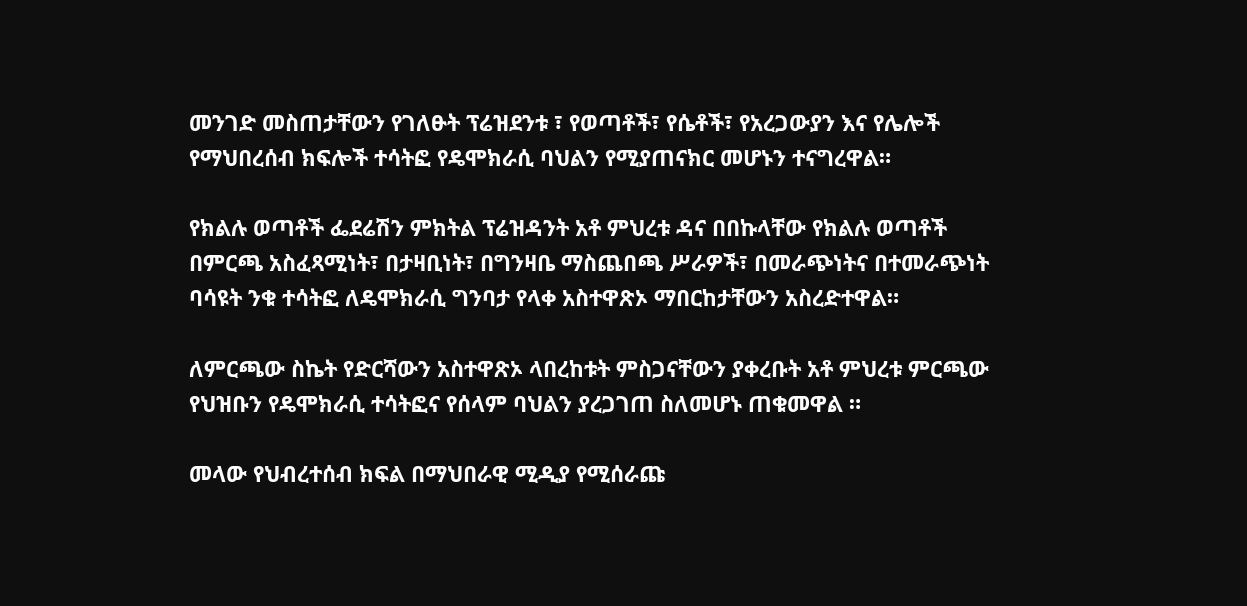መንገድ መስጠታቸውን የገለፁት ፕሬዝደንቱ ፣ የወጣቶች፣ የሴቶች፣ የአረጋውያን እና የሌሎች የማህበረሰብ ክፍሎች ተሳትፎ የዴሞክራሲ ባህልን የሚያጠናክር መሆኑን ተናግረዋል።

የክልሉ ወጣቶች ፌደሬሽን ምክትል ፕሬዝዳንት አቶ ምህረቱ ዳና በበኩላቸው የክልሉ ወጣቶች በምርጫ አስፈጻሚነት፣ በታዛቢነት፣ በግንዛቤ ማስጨበጫ ሥራዎች፣ በመራጭነትና በተመራጭነት ባሳዩት ንቁ ተሳትፎ ለዴሞክራሲ ግንባታ የላቀ አስተዋጽኦ ማበርከታቸውን አስረድተዋል።

ለምርጫው ስኬት የድርሻውን አስተዋጽኦ ላበረከቱት ምስጋናቸውን ያቀረቡት አቶ ምህረቱ ምርጫው የህዝቡን የዴሞክራሲ ተሳትፎና የሰላም ባህልን ያረጋገጠ ስለመሆኑ ጠቁመዋል ።

መላው የህብረተሰብ ክፍል በማህበራዊ ሚዲያ የሚሰራጩ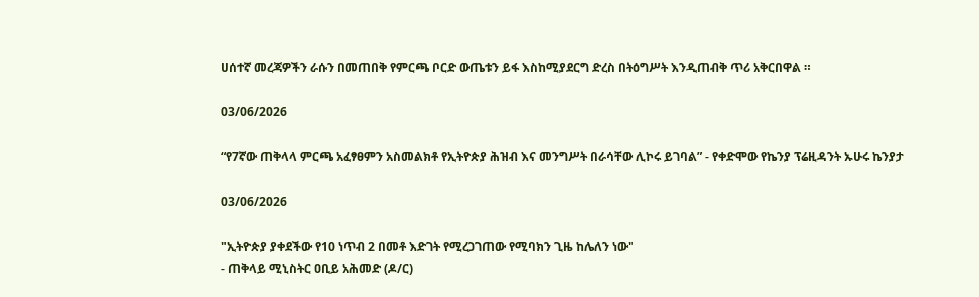ሀሰተኛ መረጃዎችን ራሱን በመጠበቅ የምርጫ ቦርድ ውጤቱን ይፋ እስከሚያደርግ ድረስ በትዕግሥት እንዲጠብቅ ጥሪ አቅርበዋል ።

03/06/2026

“የ7ኛው ጠቅላላ ምርጫ አፈፃፀምን አስመልክቶ የኢትዮጵያ ሕዝብ እና መንግሥት በራሳቸው ሊኮሩ ይገባል” - የቀድሞው የኬንያ ፕሬዚዳንት ኡሁሩ ኬንያታ

03/06/2026

"ኢትዮጵያ ያቀደችው የ10 ነጥብ 2 በመቶ እድገት የሚረጋገጠው የሚባክን ጊዜ ከሌለን ነው"
- ጠቅላይ ሚኒስትር ዐቢይ አሕመድ (ዶ/ር)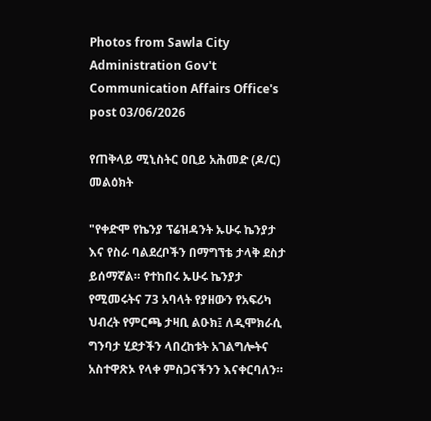Photos from Sawla City Administration Gov't Communication Affairs Office's post 03/06/2026

የጠቅላይ ሚኒስትር ዐቢይ አሕመድ (ዶ/ር) መልዕክት

"የቀድሞ የኬንያ ፕሬዝዳንት ኡሁሩ ኬንያታ እና የስራ ባልደረቦችን በማግኘቴ ታላቅ ደስታ ይሰማኛል። የተከበሩ ኡሁሩ ኬንያታ የሚመሩትና 73 አባላት የያዘውን የአፍሪካ ህብረት የምርጫ ታዛቢ ልዑክ፤ ለዲሞክራሲ ግንባታ ሂደታችን ላበረከቱት አገልግሎትና አስተዋጽኦ የላቀ ምስጋናችንን እናቀርባለን።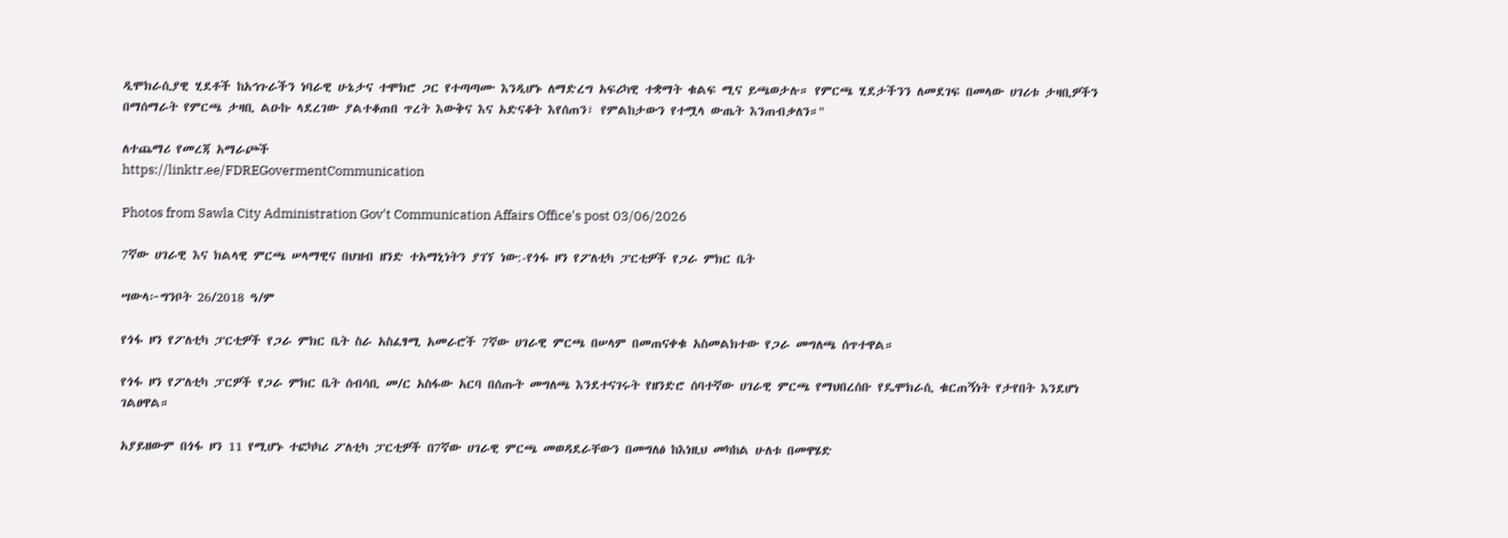ዲሞክራሲያዊ ሂደቶች ከአኅጉራችን ነባራዊ ሁኔታና ተሞክሮ ጋር የተጣጣሙ እንዲሆኑ ለማድረግ አፍሪካዊ ተቋማት ቁልፍ ሚና ይጫወታሉ። የምርጫ ሂደታችንን ለመደገፍ በመላው ሀገሪቱ ታዛቢዎችን በማሰማራት የምርጫ ታዛቢ ልዑኩ ላደረገው ያልተቆጠበ ጥረት እውቅና እና አድናቆት እየሰጠን፣ የምልከታውን የተሟላ ውጤት እንጠብቃለን።"

ለተጨማሪ የመረጃ አማራጮች
https://linktr.ee/FDREGovermentCommunication

Photos from Sawla City Administration Gov't Communication Affairs Office's post 03/06/2026

7ኛው ሀገራዊ እና ክልላዊ ምርጫ ሠላማዊና በህዝብ ዘንድ ተአማኒነትን ያገኘ ነው:-የጎፋ ዞን የፖለቲካ ፓርቲዎች የጋራ ምክር ቤት

ሣውላ፦ግንቦት 26/2018 ዓ/ም

የጎፋ ዞን የፖለቲካ ፓርቲዎች የጋራ ምክር ቤት ስራ አስፈፃሚ አመራሮች 7ኛው ሀገራዊ ምርጫ በሠላም በመጠናቀቁ አስመልክተው የጋራ መግለጫ ሰጥተዋል።

የጎፋ ዞን የፖለቲካ ፓርዎች የጋራ ምክር ቤት ሰብሳቢ መ/ር አስፋው አርባ በሰጡት መግለጫ እንደተናገሩት የዘንድሮ ሰባተኛው ሀገራዊ ምርጫ የማህበረሰቡ የዴሞክራሲ ቁርጠኝነት የታየበት እንደሆነ ገልፀዋል።

አያይዘውም በጎፋ ዞን 11 የሚሆኑ ተፎካካሪ ፖለቲካ ፓርቲዎች በ7ኛው ሀገራዊ ምርጫ መወዳደራቸውን በመግለፅ ከእነዚህ መካከል ሁለቱ በመዋሄድ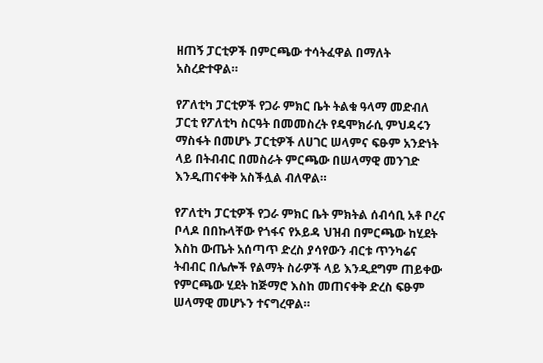ዘጠኝ ፓርቲዎች በምርጫው ተሳትፈዋል በማለት አስረድተዋል።

የፖለቲካ ፓርቲዎች የጋራ ምክር ቤት ትልቁ ዓላማ መድብለ ፓርቲ የፖለቲካ ስርዓት በመመስረት የዴሞክራሲ ምህዳሩን ማስፋት በመሆኑ ፓርቲዎች ለሀገር ሠላምና ፍፁም አንድነት ላይ በትብብር በመስራት ምርጫው በሠላማዊ መንገድ እንዲጠናቀቅ አስችሏል ብለዋል።

የፖለቲካ ፓርቲዎች የጋራ ምክር ቤት ምክትል ሰብሳቢ አቶ ቦረና ቦላዶ በበኩላቸው የጎፋና የኦይዳ ህዝብ በምርጫው ከሂደት እስከ ውጤት አሰጣጥ ድረስ ያሳየውን ብርቱ ጥንካሬና ትብብር በሌሎች የልማት ስራዎች ላይ እንዲደግም ጠይቀው የምርጫው ሂደት ከጅማሮ እስከ መጠናቀቅ ድረስ ፍፁም ሠላማዊ መሆኑን ተናግረዋል።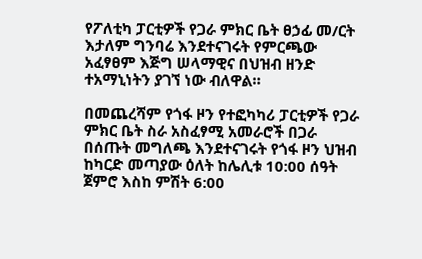የፖለቲካ ፓርቲዎች የጋራ ምክር ቤት ፀኃፊ መ/ርት እታለም ግንባሬ እንደተናገሩት የምርጫው አፈፃፀም እጅግ ሠላማዊና በህዝብ ዘንድ ተአማኒነትን ያገኘ ነው ብለዋል።

በመጨረሻም የጎፋ ዞን የተፎካካሪ ፓርቲዎች የጋራ ምክር ቤት ስራ አስፈፃሚ አመራሮች በጋራ በሰጡት መግለጫ እንደተናገሩት የጎፋ ዞን ህዝብ ከካርድ መጣያው ዕለት ከሌሊቱ 10:00 ሰዓት ጀምሮ እስከ ምሽት 6:00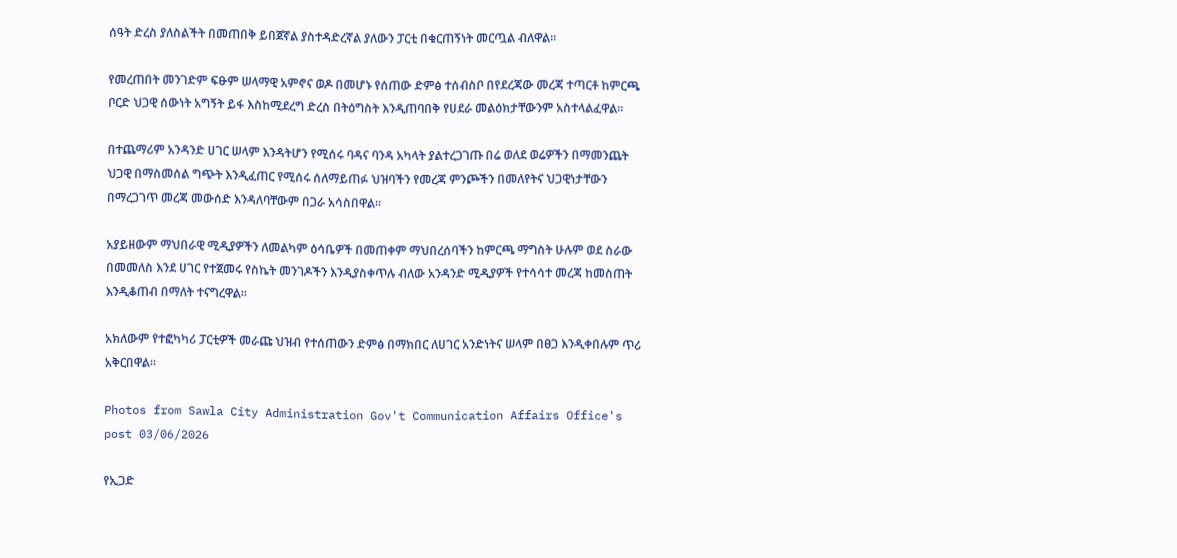ሰዓት ድረስ ያለስልችት በመጠበቅ ይበጀኛል ያስተዳድረኛል ያለውን ፓርቲ በቁርጠኝነት መርጧል ብለዋል።

የመረጠበት መንገድም ፍፁም ሠላማዊ አምኖና ወዶ በመሆኑ የሰጠው ድምፅ ተሰብስቦ በየደረጃው መረጃ ተጣርቶ ከምርጫ ቦርድ ህጋዊ ሰውነት አግኝት ይፋ እስከሚደረግ ድረስ በትዕግስት እንዲጠባበቅ የሀደራ መልዕክታቸውንም አስተላልፈዋል።

በተጨማሪም አንዳንድ ሀገር ሠላም እንዳትሆን የሚሰሩ ባዳና ባንዳ አካላት ያልተረጋገጡ በሬ ወለደ ወሬዎችን በማመንጨት ህጋዊ በማስመሰል ግጭት እንዲፈጠር የሚሰሩ ሰለማይጠፉ ህዝባችን የመረጃ ምንጮችን በመለየትና ህጋዊነታቸውን በማረጋገጥ መረጃ መውሰድ እንዳለባቸውም በጋራ አሳስበዋል።

አያይዘውም ማህበራዊ ሚዲያዎችን ለመልካም ዕሳቤዎች በመጠቀም ማህበረሰባችን ከምርጫ ማግስት ሁሉም ወደ ስራው በመመለስ እንደ ሀገር የተጀመሩ የስኬት መንገዶችን እንዲያስቀጥሉ ብለው አንዳንድ ሚዲያዎች የተሳሳተ መረጃ ከመስጠት እንዲቆጠብ በማለት ተናግረዋል።

አክለውም የተፎካካሪ ፓርቲዎች መራጩ ህዝብ የተሰጠውን ድምፅ በማክበር ለሀገር አንድነትና ሠላም በፀጋ እንዲቀበሉም ጥሪ አቅርበዋል።

Photos from Sawla City Administration Gov't Communication Affairs Office's post 03/06/2026

የኢጋድ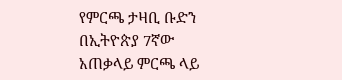የምርጫ ታዛቢ ቡድን በኢትዮጵያ 7ኛው አጠቃላይ ምርጫ ላይ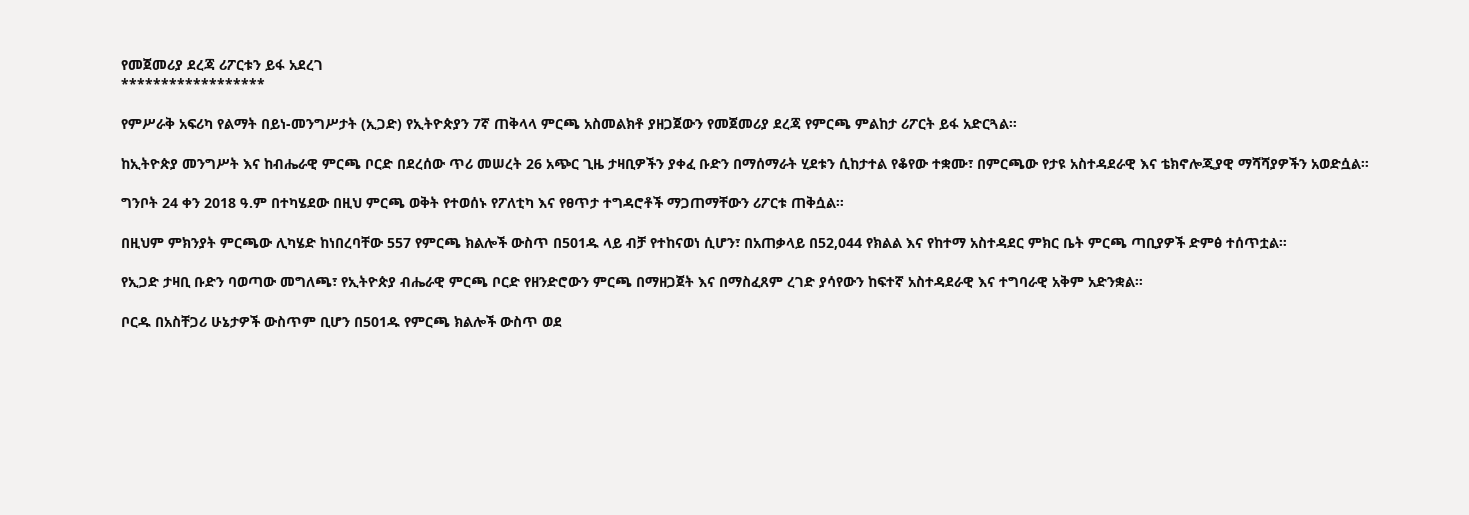የመጀመሪያ ደረጃ ሪፖርቱን ይፋ አደረገ
******************

የምሥራቅ አፍሪካ የልማት በይነ-መንግሥታት (ኢጋድ) የኢትዮጵያን 7ኛ ጠቅላላ ምርጫ አስመልክቶ ያዘጋጀውን የመጀመሪያ ደረጃ የምርጫ ምልከታ ሪፖርት ይፋ አድርጓል።

ከኢትዮጵያ መንግሥት እና ከብሔራዊ ምርጫ ቦርድ በደረሰው ጥሪ መሠረት 26 አጭር ጊዜ ታዛቢዎችን ያቀፈ ቡድን በማሰማራት ሂደቱን ሲከታተል የቆየው ተቋሙ፣ በምርጫው የታዩ አስተዳደራዊ እና ቴክኖሎጂያዊ ማሻሻያዎችን አወድሷል።

ግንቦት 24 ቀን 2018 ዓ.ም በተካሄደው በዚህ ምርጫ ወቅት የተወሰኑ የፖለቲካ እና የፀጥታ ተግዳሮቶች ማጋጠማቸውን ሪፖርቱ ጠቅሷል።

በዚህም ምክንያት ምርጫው ሊካሄድ ከነበረባቸው 557 የምርጫ ክልሎች ውስጥ በ501ዱ ላይ ብቻ የተከናወነ ሲሆን፣ በአጠቃላይ በ52,044 የክልል እና የከተማ አስተዳደር ምክር ቤት ምርጫ ጣቢያዎች ድምፅ ተሰጥቷል።

የኢጋድ ታዛቢ ቡድን ባወጣው መግለጫ፣ የኢትዮጵያ ብሔራዊ ምርጫ ቦርድ የዘንድሮውን ምርጫ በማዘጋጀት እና በማስፈጸም ረገድ ያሳየውን ከፍተኛ አስተዳደራዊ እና ተግባራዊ አቅም አድንቋል።

ቦርዱ በአስቸጋሪ ሁኔታዎች ውስጥም ቢሆን በ501ዱ የምርጫ ክልሎች ውስጥ ወደ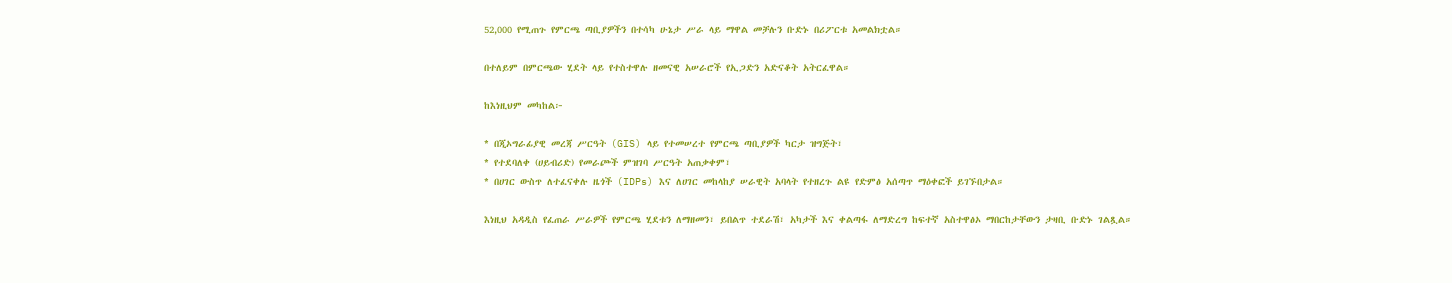52,000 የሚጠጉ የምርጫ ጣቢያዎችን በተሳካ ሁኔታ ሥራ ላይ ማዋል መቻሉን ቡድኑ በሪፖርቱ አመልክቷል።

በተለይም በምርጫው ሂደት ላይ የተስተዋሉ ዘመናዊ አሠራሮች የኢጋድን አድናቆት አትርፈዋል።

ከእነዚህም መካከል፦

* በጂኦግራፊያዊ መረጃ ሥርዓት (GIS) ላይ የተመሠረተ የምርጫ ጣቢያዎች ካርታ ዝግጅት፣
* የተደባለቀ (ሀይብሪድ) የመራጮች ምዝገባ ሥርዓት አጠቃቀም፣
* በሀገር ውስጥ ለተፈናቀሉ ዜጎች (IDPs) እና ለሀገር መከላከያ ሠራዊት አባላት የተዘረጉ ልዩ የድምፅ አሰጣጥ ማዕቀፎች ይገኙበታል።

እነዚህ አዳዲስ የፈጠራ ሥራዎች የምርጫ ሂደቱን ለማዘመን፣ ይበልጥ ተደራሽ፣ አካታች እና ቀልጣፋ ለማድረግ ከፍተኛ አስተዋፅኦ ማበርከታቸውን ታዛቢ ቡድኑ ገልጿል።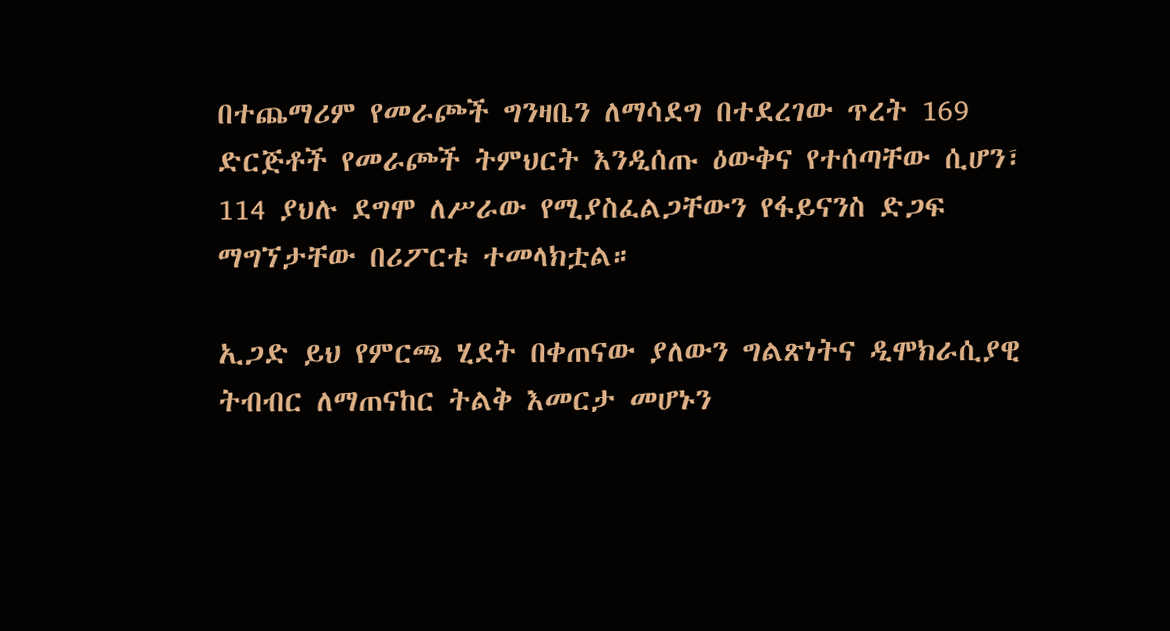በተጨማሪም የመራጮች ግንዛቤን ለማሳደግ በተደረገው ጥረት 169 ድርጅቶች የመራጮች ትምህርት እንዲሰጡ ዕውቅና የተሰጣቸው ሲሆን፣ 114 ያህሉ ደግሞ ለሥራው የሚያስፈልጋቸውን የፋይናንስ ድጋፍ ማግኘታቸው በሪፖርቱ ተመላክቷል።

ኢጋድ ይህ የምርጫ ሂደት በቀጠናው ያለውን ግልጽነትና ዲሞክራሲያዊ ትብብር ለማጠናከር ትልቅ እመርታ መሆኑን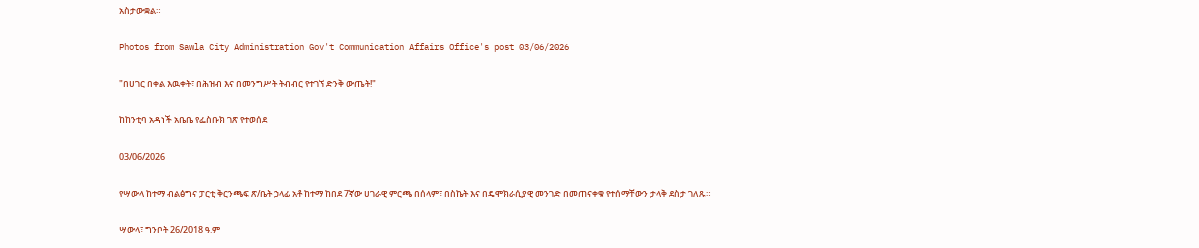አስታውቋል።

Photos from Sawla City Administration Gov't Communication Affairs Office's post 03/06/2026

"በሀገር በቀል እዉቀት፣ በሕዝብ እና በመንግሥት ትብብር የተገኘ ድንቅ ውጤት!"

ከከንቲባ አዳነች አቤቤ የፌስቡክ ገጽ የተወሰደ

03/06/2026

የሣውላ ከተማ ብልፅግና ፓርቲ ቅርንጫፍ ጽ/ቤት ኃላፊ አቶ ከተማ ከበደ 7ኛው ሀገራዊ ምርጫ በሰላም፣ በስኬት እና በዴሞክራሲያዊ መንገድ በመጠናቀቁ የተሰማቸውን ታላቅ ደስታ ገለጹ።

ሣውላ፣ ግንቦት 26/2018 ዓ.ም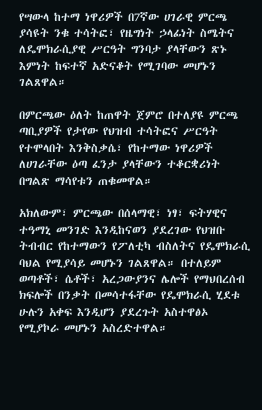የሣውላ ከተማ ነዋሪዎች በ7ኛው ሀገራዊ ምርጫ ያሳዩት ንቁ ተሳትፎ፣ የዜግነት ኃላፊነት ስሜትና ለዴሞክራሲያዊ ሥርዓት ግንባታ ያላቸውን ጽኑ እምነት ከፍተኛ አድናቆት የሚገባው መሆኑን ገልጸዋል።

በምርጫው ዕለት ከጠዋት ጀምሮ በተለያዩ ምርጫ ጣቢያዎች የታየው የህዝብ ተሳትፎና ሥርዓት የተሞላበት እንቅስቃሴ፣ የከተማው ነዋሪዎች ለሀገራቸው ዕጣ ፈንታ ያላቸውን ተቆርቋሪነት በግልጽ ማሳየቱን ጠቁመዋል።

አክለውም፣ ምርጫው በሰላማዊ፣ ነፃ፣ ፍትሃዊና ተዓማኒ መንገድ እንዲከናወን ያደረገው የህዝቡ ትብብር የከተማውን የፖለቲካ ብስለትና የዴሞክራሲ ባህል የሚያሳይ መሆኑን ገልጸዋል። በተለይም ወጣቶች፣ ሴቶች፣ አረጋውያንና ሌሎች የማህበረሰብ ክፍሎች በንቃት በመሳተፋቸው የዴሞክራሲ ሂደቱ ሁሉን አቀፍ እንዲሆን ያደረጉት አስተዋፅኦ የሚያኮራ መሆኑን አስረድተዋል።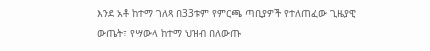እንደ አቶ ከተማ ገለጻ በ33ቱም የምርጫ ጣቢያዎች የተለጠፈው ጊዜያዊ ውጤት፣ የሣውላ ከተማ ህዝብ በለውጡ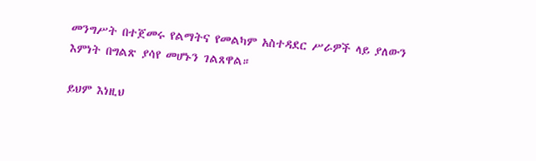መንግሥት በተጀመሩ የልማትና የመልካም አስተዳደር ሥራዎች ላይ ያለውን እምነት በግልጽ ያሳየ መሆኑን ገልጸዋል።

ይህም እነዚህ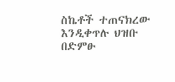ስኬቶች ተጠናክረው እንዲቀጥሉ ህዝቡ በድምፁ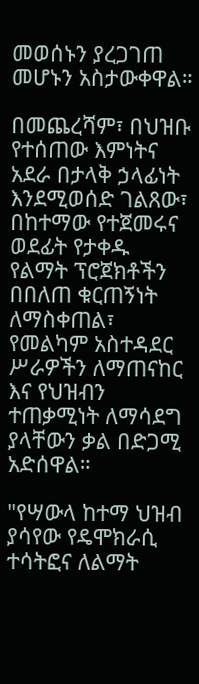መወሰኑን ያረጋገጠ መሆኑን አስታውቀዋል።

በመጨረሻም፣ በህዝቡ የተሰጠው እምነትና አደራ በታላቅ ኃላፊነት እንደሚወሰድ ገልጸው፣ በከተማው የተጀመሩና ወደፊት የታቀዱ የልማት ፕሮጀክቶችን በበለጠ ቁርጠኝነት ለማስቀጠል፣ የመልካም አስተዳደር ሥራዎችን ለማጠናከር እና የህዝብን ተጠቃሚነት ለማሳደግ ያላቸውን ቃል በድጋሚ አድሰዋል።

"የሣውላ ከተማ ህዝብ ያሳየው የዴሞክራሲ ተሳትፎና ለልማት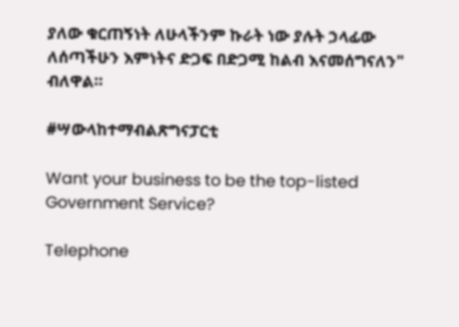ያለው ቁርጠኝነት ለሁላችንም ኩራት ነው ያሉት ኃላፊው ለሰጣችሁን እምነትና ድጋፍ በድጋሚ ከልብ እናመሰግናለን" ብለዋል።

#ሣውላከተማብልጽግናፓርቲ

Want your business to be the top-listed Government Service?

Telephone